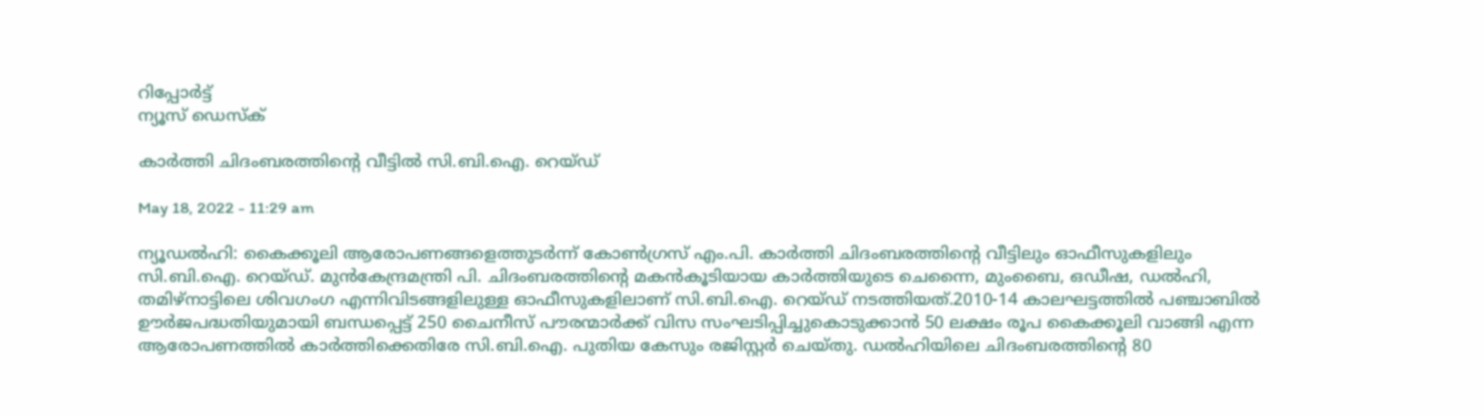റിപ്പോര്‍ട്ട്
ന്യൂസ് ഡെസ്ക്

കാര്‍ത്തി ചിദംബരത്തിന്റെ വീട്ടില്‍ സി.ബി.ഐ. റെയ്ഡ്

May 18, 2022 - 11:29 am

ന്യൂഡല്‍ഹി: കൈക്കൂലി ആരോപണങ്ങളെത്തുടര്‍ന്ന് കോണ്‍ഗ്രസ് എം.പി. കാര്‍ത്തി ചിദംബരത്തിന്റെ വീട്ടിലും ഓഫീസുകളിലും സി.ബി.ഐ. റെയ്ഡ്. മുന്‍കേന്ദ്രമന്ത്രി പി. ചിദംബരത്തിന്റെ മകന്‍കൂടിയായ കാര്‍ത്തിയുടെ ചെന്നൈ, മുംബൈ, ഒഡീഷ, ഡല്‍ഹി, തമിഴ്നാട്ടിലെ ശിവഗംഗ എന്നിവിടങ്ങളിലുള്ള ഓഫീസുകളിലാണ് സി.ബി.ഐ. റെയ്ഡ് നടത്തിയത്.2010-14 കാലഘട്ടത്തില്‍ പഞ്ചാബില്‍ ഊര്‍ജപദ്ധതിയുമായി ബന്ധപ്പെട്ട് 250 ചൈനീസ് പൗരന്മാര്‍ക്ക് വിസ സംഘടിപ്പിച്ചുകൊടുക്കാന്‍ 50 ലക്ഷം രൂപ കൈക്കൂലി വാങ്ങി എന്ന ആരോപണത്തില്‍ കാര്‍ത്തിക്കെതിരേ സി.ബി.ഐ. പുതിയ കേസും രജിസ്റ്റര്‍ ചെയ്തു. ഡല്‍ഹിയിലെ ചിദംബരത്തിന്റെ 80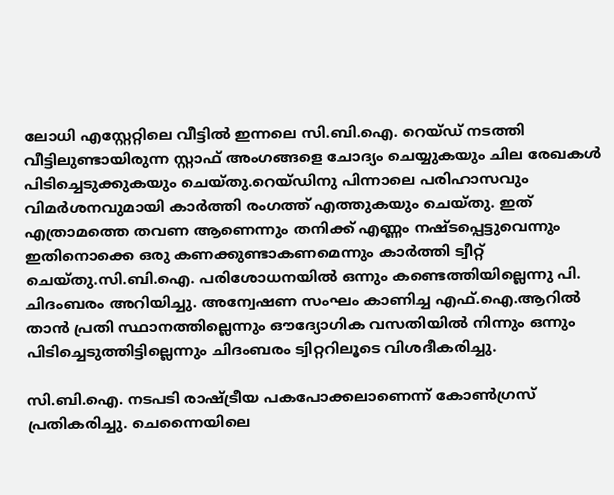ലോധി എസ്റ്റേറ്റിലെ വീട്ടില്‍ ഇന്നലെ സി.ബി.ഐ. റെയ്ഡ് നടത്തി വീട്ടിലുണ്ടായിരുന്ന സ്റ്റാഫ് അംഗങ്ങളെ ചോദ്യം ചെയ്യുകയും ചില രേഖകള്‍ പിടിച്ചെടുക്കുകയും ചെയ്തു.റെയ്ഡിനു പിന്നാലെ പരിഹാസവും വിമര്‍ശനവുമായി കാര്‍ത്തി രംഗത്ത് എത്തുകയും ചെയ്തു. ഇത് എത്രാമത്തെ തവണ ആണെന്നും തനിക്ക് എണ്ണം നഷ്ടപ്പെട്ടുവെന്നും ഇതിനൊക്കെ ഒരു കണക്കുണ്ടാകണമെന്നും കാര്‍ത്തി ട്വീറ്റ് ചെയ്തു.സി.ബി.ഐ. പരിശോധനയില്‍ ഒന്നും കണ്ടെത്തിയില്ലെന്നു പി. ചിദംബരം അറിയിച്ചു. അന്വേഷണ സംഘം കാണിച്ച എഫ്.ഐ.ആറില്‍ താന്‍ പ്രതി സ്ഥാനത്തില്ലെന്നും ഔദ്യോഗിക വസതിയില്‍ നിന്നും ഒന്നും പിടിച്ചെടുത്തിട്ടില്ലെന്നും ചിദംബരം ട്വിറ്ററിലൂടെ വിശദീകരിച്ചു.

സി.ബി.ഐ. നടപടി രാഷ്ട്രീയ പകപോക്കലാണെന്ന് കോണ്‍ഗ്രസ് പ്രതികരിച്ചു. ചെന്നൈയിലെ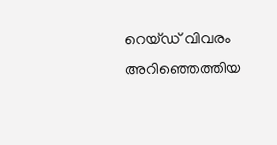റെയ്ഡ് വിവരം അറിഞ്ഞെത്തിയ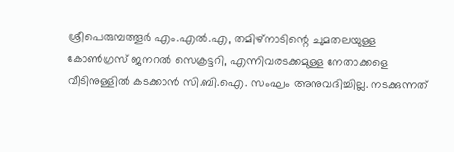ശ്രീപെരുമ്പത്തൂര്‍ എം.എല്‍.എ, തമിഴ്നാടിന്റെ ചുമതലയുള്ള കോണ്‍ഗ്രസ് ജനറല്‍ സെക്രട്ടറി, എന്നിവരടക്കമുള്ള നേതാക്കളെ വീടിനുള്ളില്‍ കടക്കാന്‍ സി.ബി.ഐ. സംഘം അനുവദിച്ചില്ല. നടക്കുന്നത്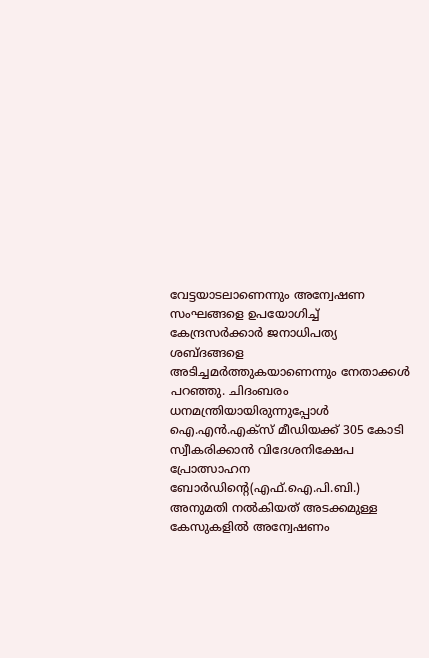വേട്ടയാടലാണെന്നും അന്വേഷണ സംഘങ്ങളെ ഉപയോഗിച്ച് കേന്ദ്രസര്‍ക്കാര്‍ ജനാധിപത്യ ശബ്ദങ്ങളെ അടിച്ചമര്‍ത്തുകയാണെന്നും നേതാക്കള്‍ പറഞ്ഞു. ചിദംബരം ധനമന്ത്രിയായിരുന്നുപ്പോള്‍ ഐ.എന്‍.എക്സ് മീഡിയക്ക് 305 കോടി സ്വീകരിക്കാന്‍ വിദേശനിക്ഷേപ പ്രോത്സാഹന ബോര്‍ഡിന്റെ(എഫ്.ഐ.പി.ബി.) അനുമതി നല്‍കിയത് അടക്കമുള്ള കേസുകളില്‍ അന്വേഷണം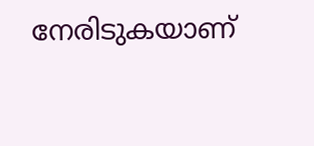നേരിടുകയാണ്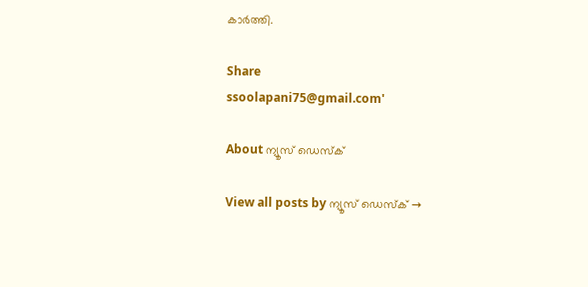കാര്‍ത്തി.

Share
ssoolapani75@gmail.com'

About ന്യൂസ് ഡെസ്ക്

View all posts by ന്യൂസ് ഡെസ്ക് →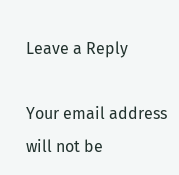Leave a Reply

Your email address will not be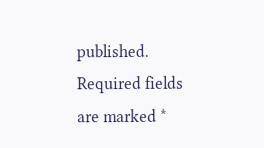published. Required fields are marked *